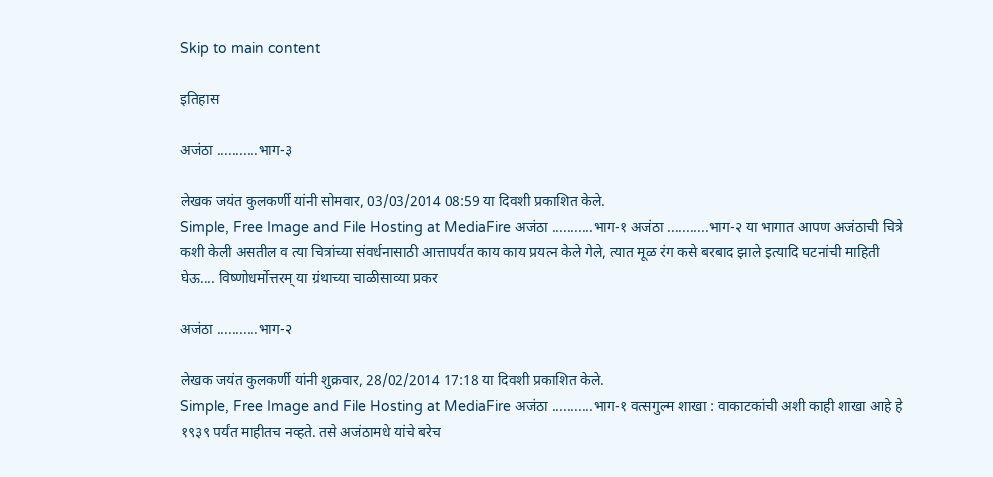Skip to main content

इतिहास

अजंठा ...........भाग-३

लेखक जयंत कुलकर्णी यांनी सोमवार, 03/03/2014 08:59 या दिवशी प्रकाशित केले.
Simple, Free Image and File Hosting at MediaFire अजंठा ...........भाग-१ अजंठा ...........भाग-२ या भागात आपण अजंठाची चित्रे कशी केली असतील व त्या चित्रांच्या संवर्धनासाठी आत्तापर्यंत काय काय प्रयत्न केले गेले, त्यात मूळ रंग कसे बरबाद झाले इत्यादि घटनांची माहिती घेऊ.... विष्णोधर्मोत्तरम् या ग्रंथाच्या चाळीसाव्या प्रकर

अजंठा ...........भाग-२

लेखक जयंत कुलकर्णी यांनी शुक्रवार, 28/02/2014 17:18 या दिवशी प्रकाशित केले.
Simple, Free Image and File Hosting at MediaFire अजंठा ...........भाग-१ वत्सगुल्म शाखा : वाकाटकांची अशी काही शाखा आहे हे १९३९ पर्यंत माहीतच नव्हते. तसे अजंठामधे यांचे बरेच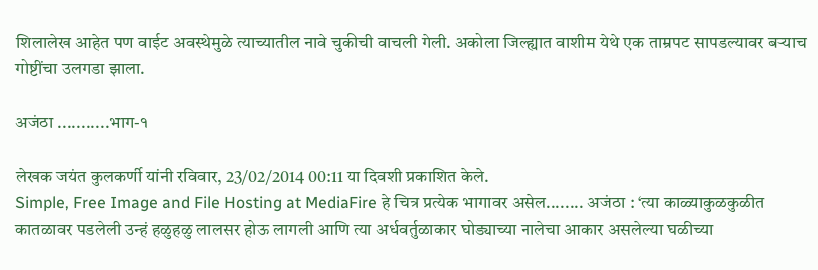शिलालेख आहेत पण वाईट अवस्थेमुळे त्याच्यातील नावे चुकीची वाचली गेली. अकोला जिल्ह्यात वाशीम येथे एक ताम्रपट सापडल्यावर बऱ्याच गोष्टींचा उलगडा झाला.

अजंठा ...........भाग-१

लेखक जयंत कुलकर्णी यांनी रविवार, 23/02/2014 00:11 या दिवशी प्रकाशित केले.
Simple, Free Image and File Hosting at MediaFire हे चित्र प्रत्येक भागावर असेल........ अजंठा : ‘त्या काळ्याकुळकुळीत कातळावर पडलेली उन्हं हळुहळु लालसर होऊ लागली आणि त्या अर्धवर्तुळाकार घोड्याच्या नालेचा आकार असलेल्या घळीच्या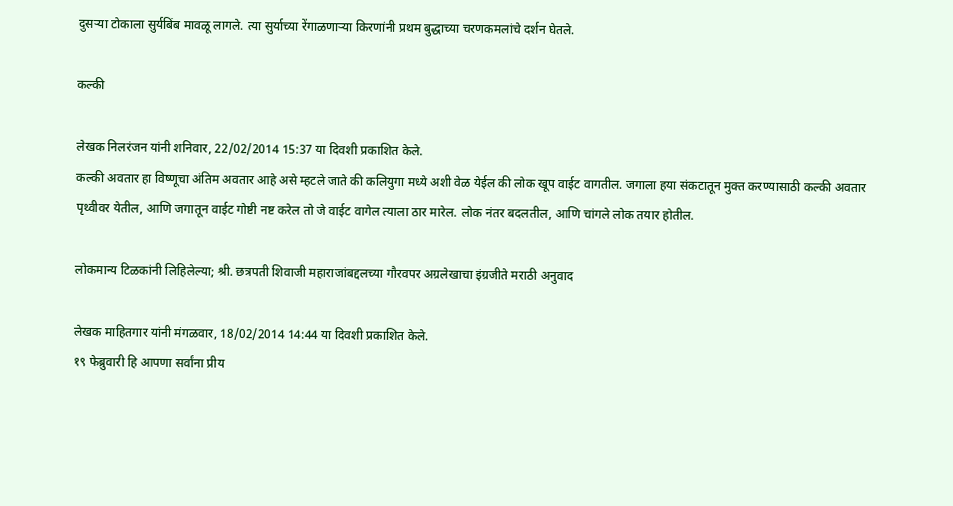दुसऱ्या टोकाला सुर्यबिंब मावळू लागले. त्या सुर्याच्या रेंगाळणाऱ्या किरणांनी प्रथम बुद्धाच्या चरणकमलांचे दर्शन घेतले.

कल्की

लेखक निलरंजन यांनी शनिवार, 22/02/2014 15:37 या दिवशी प्रकाशित केले.
कल्की अवतार हा विष्णूचा अंतिम अवतार आहे असे म्हटले जाते की कलियुगा मध्ये अशी वेळ येईल की लोक खूप वाईट वागतील. जगाला हया संकटातून मुक्त करण्यासाठी कल्की अवतार पृथ्वीवर येतील, आणि जगातून वाईट गोष्टी नष्ट करेल तो जे वाईट वागेल त्याला ठार मारेल. लोक नंतर बदलतील, आणि चांगले लोक तयार होतील.

लोकमान्य टिळकांनी लिहिलेल्या; श्री. छत्रपती शिवाजी महाराजांबद्दलच्या गौरवपर अग्रलेखाचा इंग्रजीते मराठी अनुवाद

लेखक माहितगार यांनी मंगळवार, 18/02/2014 14:44 या दिवशी प्रकाशित केले.
१९ फेब्रुवारी हि आपणा सर्वांना प्रीय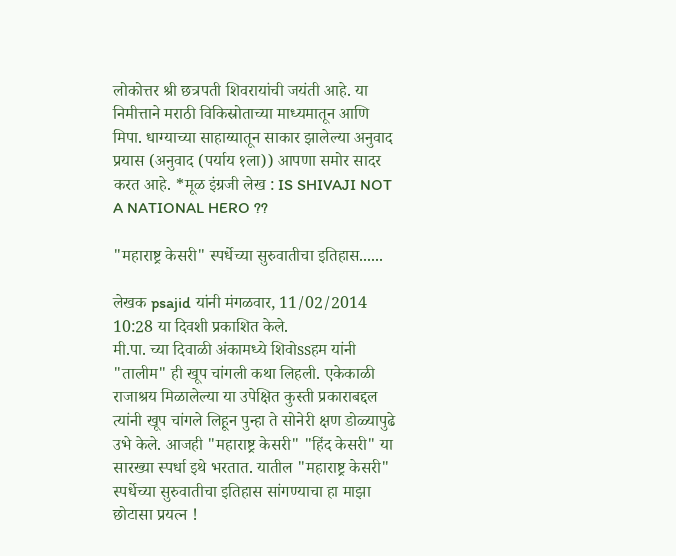लोकोत्तर श्री छत्रपती शिवरायांची जयंती आहे. या निमीत्ताने मराठी विकिस्रोताच्या माध्यमातून आणि मिपा. धाग्याच्या साहाय्यातून साकार झालेल्या अनुवाद प्रयास (अनुवाद (पर्याय १ला)) आपणा समोर सादर करत आहे. *मूळ इंग्रजी लेख : IS SHIVAJI NOT A NATIONAL HERO ??

"महाराष्ट्र केसरी" स्पर्धेच्या सुरुवातीचा इतिहास......

लेखक psajid यांनी मंगळवार, 11/02/2014 10:28 या दिवशी प्रकाशित केले.
मी.पा. च्या दिवाळी अंकामध्ये शिवोssहम यांनी "तालीम" ही खूप चांगली कथा लिहली. एकेकाळी राजाश्रय मिळालेल्या या उपेक्षित कुस्ती प्रकाराबद्दल त्यांनी खूप चांगले लिहून पुन्हा ते सोनेरी क्षण डोळ्यापुढे उभे केले. आजही "महाराष्ट्र केसरी" "हिंद केसरी" या सारख्या स्पर्धा इथे भरतात. यातील "महाराष्ट्र केसरी" स्पर्धेच्या सुरुवातीचा इतिहास सांगण्याचा हा माझा छोटासा प्रयत्न !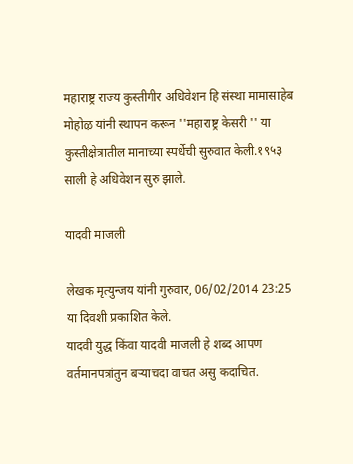महाराष्ट्र राज्य कुस्तीगीर अधिवेशन हि संस्था मामासाहेब मोहोऴ यांनी स्थापन करून ''महाराष्ट्र केसरी '' या कुस्तीक्षेत्रातील मानाच्या स्पर्धेची सुरुवात केली.१९५३ साली हे अधिवेशन सुरु झाले.

यादवी माजली

लेखक मृत्युन्जय यांनी गुरुवार, 06/02/2014 23:25 या दिवशी प्रकाशित केले.
यादवी युद्ध किंवा यादवी माजली हे शब्द आपण वर्तमानपत्रांतुन बर्‍याचदा वाचत असु कदाचित.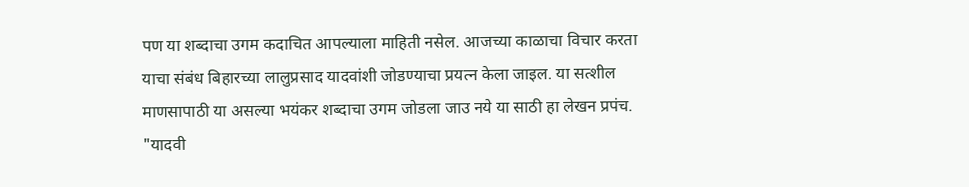पण या शब्दाचा उगम कदाचित आपल्याला माहिती नसेल. आजच्या काळाचा विचार करता याचा संबंध बिहारच्या लालुप्रसाद यादवांशी जोडण्याचा प्रयत्न केला जाइल. या सत्शील माणसापाठी या असल्या भयंकर शब्दाचा उगम जोडला जाउ नये या साठी हा लेखन प्रपंच. "यादवी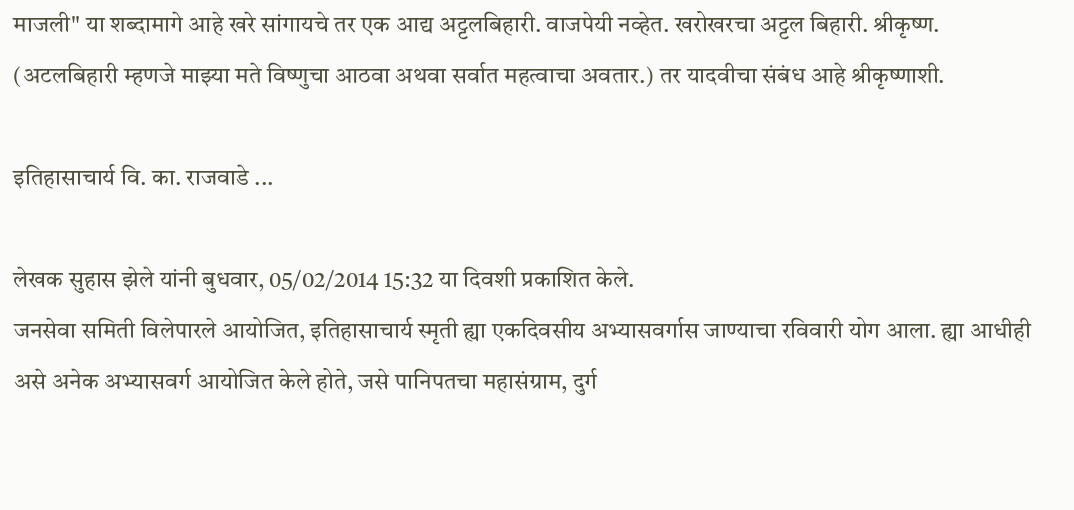माजली" या शब्दामागे आहे खरे सांगायचे तर एक आद्य अट्टलबिहारी. वाजपेयी नव्हेत. खरोखरचा अट्टल बिहारी. श्रीकृष्ण. (अटलबिहारी म्हणजे माझ्या मते विष्णुचा आठवा अथवा सर्वात महत्वाचा अवतार.) तर यादवीचा संबंध आहे श्रीकृष्णाशी.

इतिहासाचार्य वि. का. राजवाडे ...

लेखक सुहास झेले यांनी बुधवार, 05/02/2014 15:32 या दिवशी प्रकाशित केले.
जनसेवा समिती विलेपारले आयोजित, इतिहासाचार्य स्मृती ह्या एकदिवसीय अभ्यासवर्गास जाण्याचा रविवारी योग आला. ह्या आधीही असे अनेक अभ्यासवर्ग आयोजित केले होते, जसे पानिपतचा महासंग्राम, दुर्ग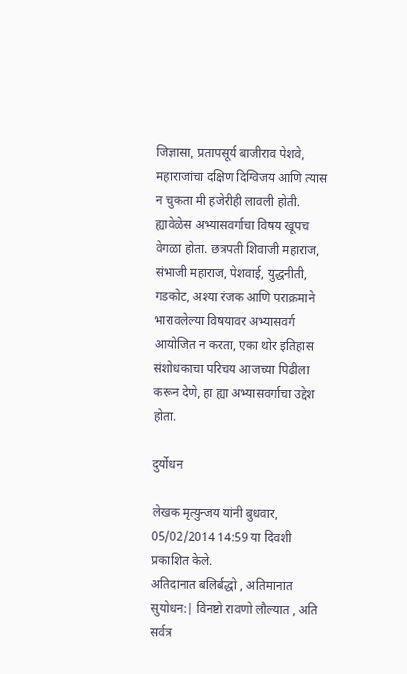जिज्ञासा, प्रतापसूर्य बाजीराव पेशवे, महाराजांचा दक्षिण दिग्विजय आणि त्यास न चुकता मी हजेरीही लावली होती. ह्यावेळेस अभ्यासवर्गाचा विषय खूपच वेगळा होता. छत्रपती शिवाजी महाराज, संभाजी महाराज, पेशवाई, युद्धनीती, गडकोट, अश्या रंजक आणि पराक्रमाने भारावलेल्या विषयावर अभ्यासवर्ग आयोजित न करता, एका थोर इतिहास संशोधकाचा परिचय आजच्या पिढीला करून देणे, हा ह्या अभ्यासवर्गाचा उद्देश होता.

दुर्योधन

लेखक मृत्युन्जय यांनी बुधवार, 05/02/2014 14:59 या दिवशी प्रकाशित केले.
अतिदानात बलिर्बद्धो , अतिमानात सुयोधन:| विनष्टो रावणो लौल्यात , अति सर्वत्र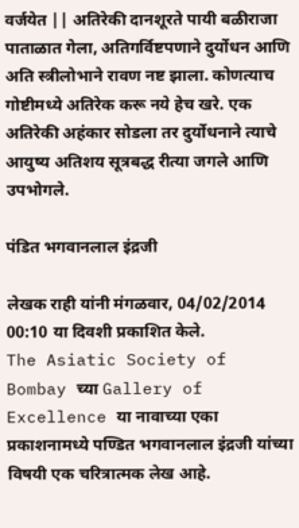वर्जयेत || अतिरेकी दानशूरते पायी बळीराजा पाताळात गेला, अतिगर्विष्टपणाने दुर्योधन आणि अति स्त्रीलोभाने रावण नष्ट झाला. कोणत्याच गोष्टीमध्ये अतिरेक करू नये हेच खरे. एक अतिरेकी अहंकार सोडला तर दुर्योधनाने त्याचे आयुष्य अतिशय सूत्रबद्ध रीत्या जगले आणि उपभोगले.

पंडित भगवानलाल इंद्रजी

लेखक राही यांनी मंगळवार, 04/02/2014 00:10 या दिवशी प्रकाशित केले.
The Asiatic Society of Bombay च्या Gallery of Excellence या नावाच्या एका प्रकाशनामध्ये पण्डित भगवानलाल इंद्रजी यांच्या विषयी एक चरित्रात्मक लेख आहे.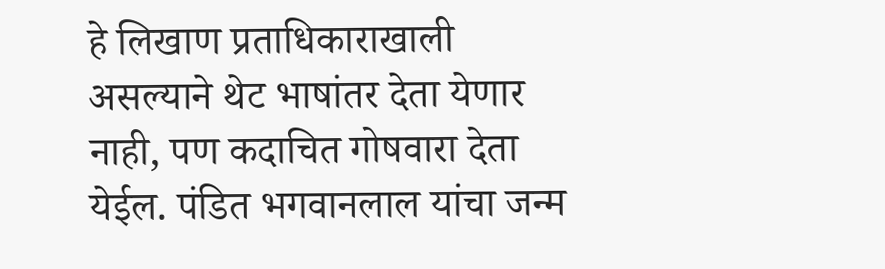हे लिखाण प्रताधिकाराखाली असल्याने थेट भाषांतर देता येणार नाही, पण कदाचित गोषवारा देता येईल. पंडित भगवानलाल यांचा जन्म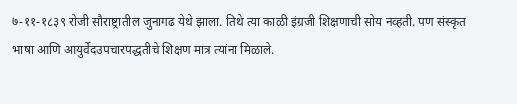७-११-१८३९ रोजी सौराष्ट्रातील जुनागढ येथे झाला. तिथे त्या काळी इंग्रजी शिक्षणाची सोय नव्हती. पण संस्कृत भाषा आणि आयुर्वेदउपचारपद्धतीचे शिक्षण मात्र त्यांना मिळाले.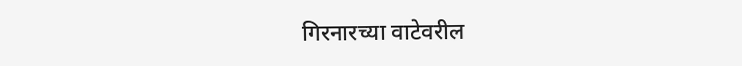गिरनारच्या वाटेवरील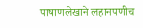पाषाणलेखाने लहानपणीच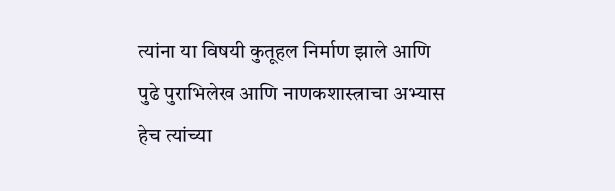त्यांना या विषयी कुतूहल निर्माण झाले आणि पुढे पुराभिलेख आणि नाणकशास्त्राचा अभ्यास हेच त्यांच्या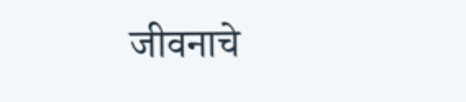जीवनाचे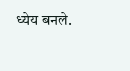ध्येय बनले.